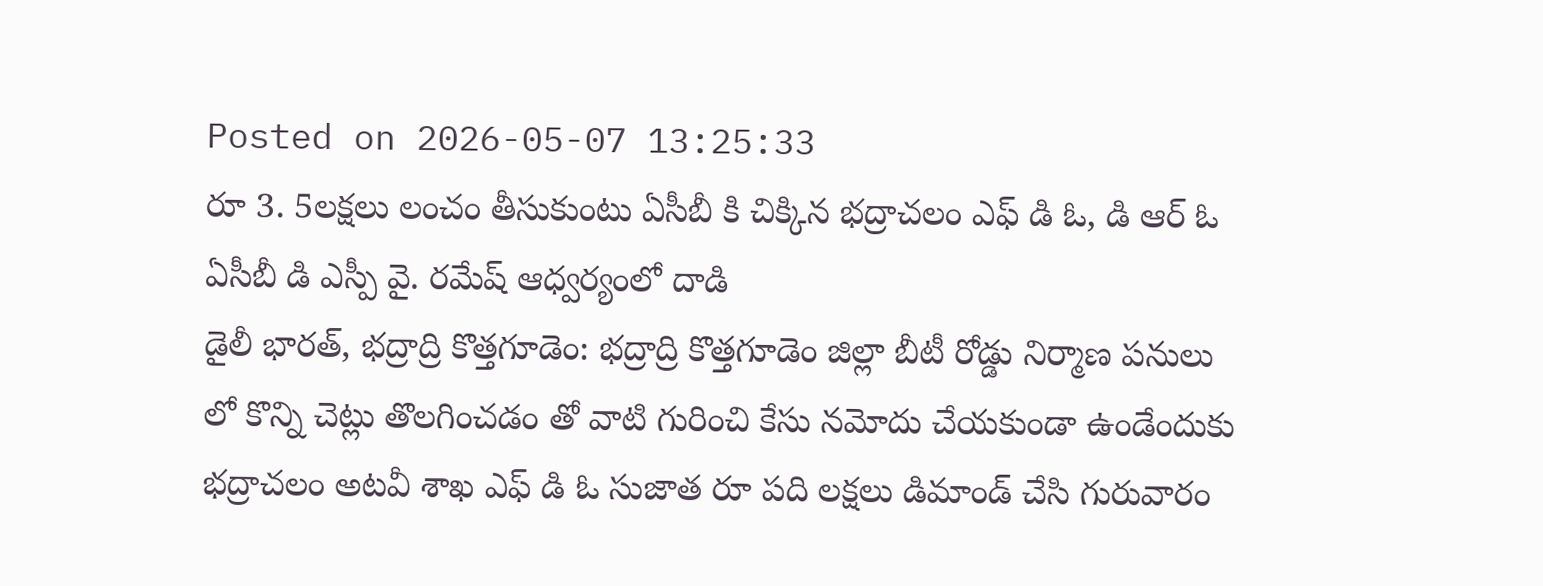Posted on 2026-05-07 13:25:33
రూ 3. 5లక్షలు లంచం తీసుకుంటు ఏసీబీ కి చిక్కిన భద్రాచలం ఎఫ్ డి ఓ, డి ఆర్ ఓ
ఏసీబీ డి ఎస్పీ వై. రమేష్ ఆధ్వర్యంలో దాడి
డైలీ భారత్, భద్రాద్రి కొత్తగూడెం: భద్రాద్రి కొత్తగూడెం జిల్లా బీటీ రోడ్డు నిర్మాణ పనులు లో కొన్ని చెట్లు తొలగించడం తో వాటి గురించి కేసు నమోదు చేయకుండా ఉండేందుకు భద్రాచలం అటవీ శాఖ ఎఫ్ డి ఓ సుజాత రూ పది లక్షలు డిమాండ్ చేసి గురువారం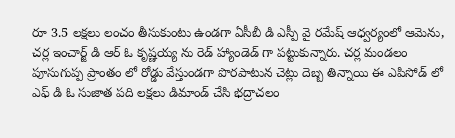రూ 3.5 లక్షలు లంచం తీసుకుంటు ఉండగా ఏసీబీ డి ఎస్పీ వై రమేష్ ఆధ్వర్యంలో ఆమెను, చర్ల ఇంచార్జ్ డి ఆర్ ఓ కృష్ణయ్య ను రెడ్ హ్యాండెడ్ గా పట్టుకున్నారు. చర్ల మండలం పూసుగుప్ప ప్రాంతం లో రోడ్డు వేస్తుండగా పొరపాటున చెట్లు దెబ్బ తిన్నాయి ఈ ఎపిసోడ్ లో ఎఫ్ డి ఓ సుజాత పది లక్షలు డిమాండ్ చేసి భద్రాచలం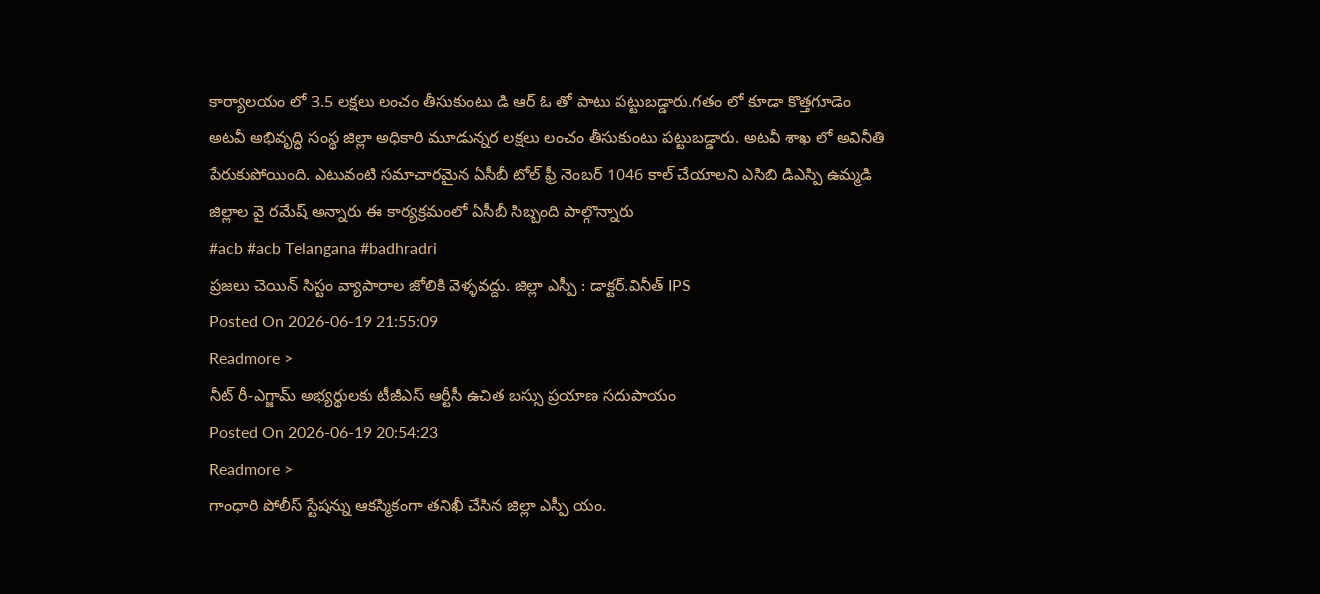కార్యాలయం లో 3.5 లక్షలు లంచం తీసుకుంటు డి ఆర్ ఓ తో పాటు పట్టుబడ్డారు.గతం లో కూడా కొత్తగూడెం అటవీ అభివృద్ధి సంస్థ జిల్లా అధికారి మూడున్నర లక్షలు లంచం తీసుకుంటు పట్టుబడ్డారు. అటవీ శాఖ లో అవినీతి పేరుకుపోయింది. ఎటువంటి సమాచారమైన ఏసీబీ టోల్ ఫ్రీ నెంబర్ 1046 కాల్ చేయాలని ఎసిబి డిఎస్పి ఉమ్మడి జిల్లాల వై రమేష్ అన్నారు ఈ కార్యక్రమంలో ఏసీబీ సిబ్బంది పాల్గొన్నారు
#acb #acb Telangana #badhradri
ప్రజలు చెయిన్ సిస్టం వ్యాపారాల జోలికి వెళ్ళవద్దు. జిల్లా ఎస్పీ : డాక్టర్.వినీత్ IPS
Posted On 2026-06-19 21:55:09
Readmore >
నీట్ రీ-ఎగ్జామ్ అభ్యర్థులకు టీజీఎస్ ఆర్టీసీ ఉచిత బస్సు ప్రయాణ సదుపాయం
Posted On 2026-06-19 20:54:23
Readmore >
గాంధారి పోలీస్ స్టేషన్ను ఆకస్మికంగా తనిఖీ చేసిన జిల్లా ఎస్పీ యం.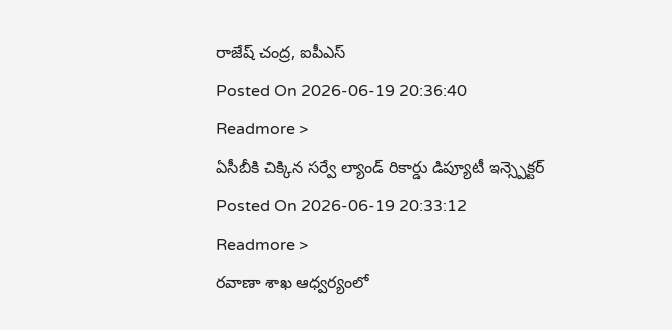రాజేష్ చంద్ర, ఐపీఎస్
Posted On 2026-06-19 20:36:40
Readmore >
ఏసీబీకి చిక్కిన సర్వే ల్యాండ్ రికార్డు డిప్యూటీ ఇన్స్పెక్టర్
Posted On 2026-06-19 20:33:12
Readmore >
రవాణా శాఖ ఆధ్వర్యంలో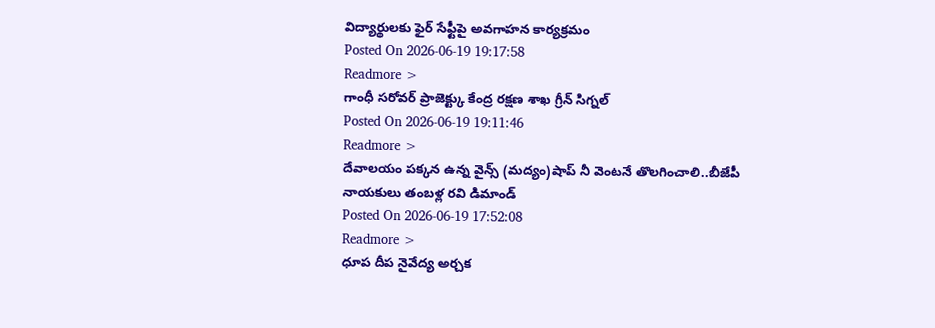విద్యార్థులకు ఫైర్ సేఫ్టీపై అవగాహన కార్యక్రమం
Posted On 2026-06-19 19:17:58
Readmore >
గాంధీ సరోవర్ ప్రాజెక్ట్కు కేంద్ర రక్షణ శాఖ గ్రీన్ సిగ్నల్
Posted On 2026-06-19 19:11:46
Readmore >
దేవాలయం పక్కన ఉన్న వైన్స్ (మద్యం)షాప్ నీ వెంటనే తొలగించాలి..బీజేపీ నాయకులు తంబళ్ల రవి డిమాండ్
Posted On 2026-06-19 17:52:08
Readmore >
ధూప దీప నైవేద్య అర్చక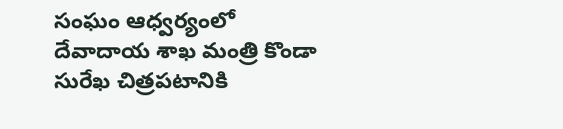సంఘం ఆధ్వర్యంలో దేవాదాయ శాఖ మంత్రి కొండా సురేఖ చిత్రపటానికి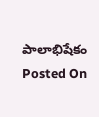పాలాభిషేకం
Posted On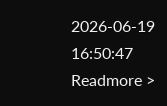2026-06-19 16:50:47
Readmore >